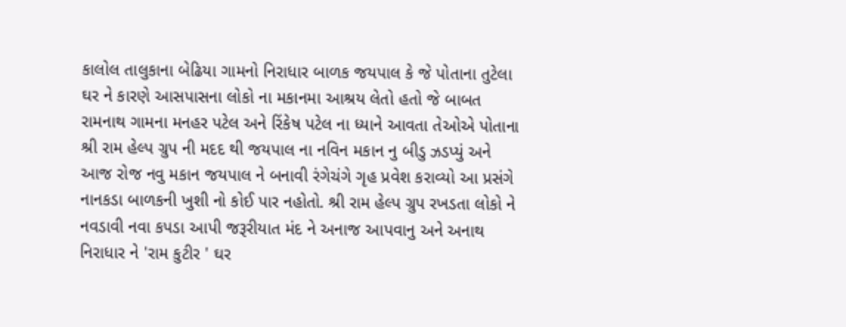કાલોલ તાલુકાના બેઢિયા ગામનો નિરાધાર બાળક જયપાલ કે જે પોતાના તુટેલા ઘર ને કારણે આસપાસના લોકો ના મકાનમા આશ્રય લેતો હતો જે બાબત રામનાથ ગામના મનહર પટેલ અને રિંકેષ પટેલ ના ધ્યાને આવતા તેઓએ પોતાના શ્રી રામ હેલ્પ ગ્રુપ ની મદદ થી જયપાલ ના નવિન મકાન નુ બીડુ ઝડપ્યું અને આજ રોજ નવુ મકાન જયપાલ ને બનાવી રંગેચંગે ગૃહ પ્રવેશ કરાવ્યો આ પ્રસંગે નાનકડા બાળકની ખુશી નો કોઈ પાર નહોતો. શ્રી રામ હેલ્પ ગ્રુપ રખડતા લોકો ને નવડાવી નવા કપડા આપી જરૂરીયાત મંદ ને અનાજ આપવાનુ અને અનાથ નિરાધાર ને 'રામ કુટીર ' ઘર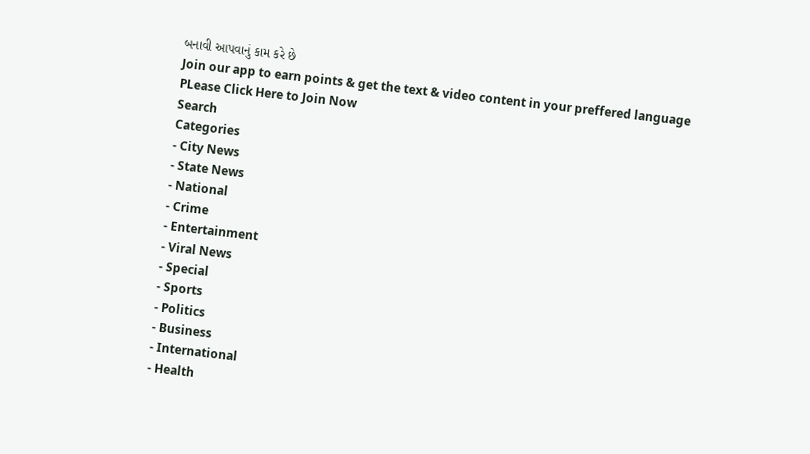બનાવી આપવાનું કામ કરે છે
Join our app to earn points & get the text & video content in your preffered language
PLease Click Here to Join Now
Search
Categories
- City News
- State News
- National
- Crime
- Entertainment
- Viral News
- Special
- Sports
- Politics
- Business
- International
- Health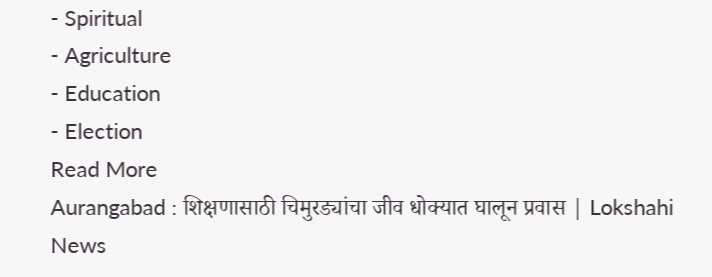- Spiritual
- Agriculture
- Education
- Election
Read More
Aurangabad : शिक्षणासाठी चिमुरड्यांचा जीव धोक्यात घालून प्रवास | Lokshahi News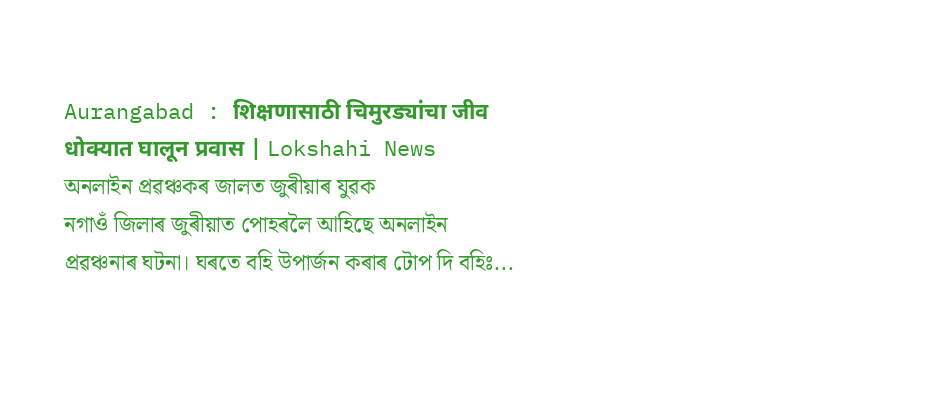Aurangabad : शिक्षणासाठी चिमुरड्यांचा जीव धोक्यात घालून प्रवास | Lokshahi News
অনলাইন প্ৰৱঞ্চকৰ জালত জুৰীয়াৰ যুৱক
নগাওঁ জিলাৰ জুৰীয়াত পোহৰলৈ আহিছে অনলাইন প্ৰৱঞ্চনাৰ ঘটনা। ঘৰতে বহি উপাৰ্জন কৰাৰ টোপ দি বহিঃ...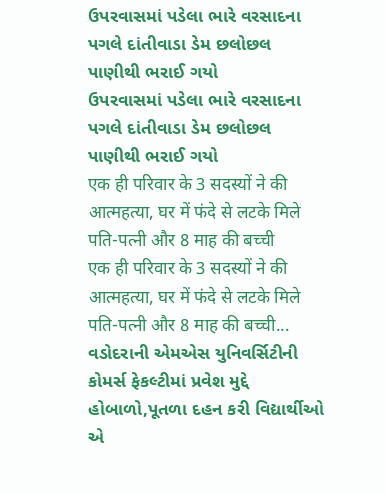ઉપરવાસમાં પડેલા ભારે વરસાદના પગલે દાંતીવાડા ડેમ છલોછલ પાણીથી ભરાઈ ગયો
ઉપરવાસમાં પડેલા ભારે વરસાદના પગલે દાંતીવાડા ડેમ છલોછલ પાણીથી ભરાઈ ગયો
एक ही परिवार के 3 सदस्यों ने की आत्महत्या, घर में फंदे से लटके मिले पति-पत्नी और 8 माह की बच्ची
एक ही परिवार के 3 सदस्यों ने की आत्महत्या, घर में फंदे से लटके मिले पति-पत्नी और 8 माह की बच्ची...
વડોદરાની એમએસ યુનિવર્સિટીની કોમર્સ ફેકલ્ટીમાં પ્રવેશ મુદ્દે હોબાળો,પૂતળા દહન કરી વિદ્યાર્થીઓ એ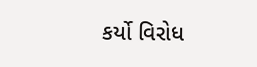કર્યો વિરોધ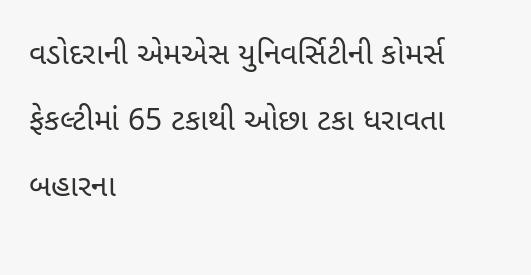વડોદરાની એમએસ યુનિવર્સિટીની કોમર્સ ફેકલ્ટીમાં 65 ટકાથી ઓછા ટકા ધરાવતા બહારના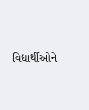વિદ્યાર્થીઓને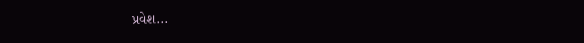પ્રવેશ...